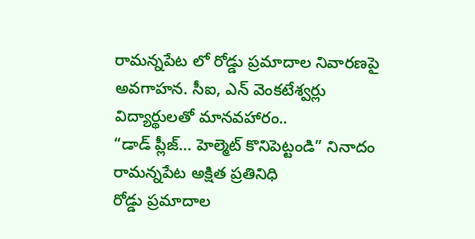రామన్నపేట లో రోడ్డు ప్రమాదాల నివారణపై అవగాహన. సీఐ, ఎన్ వెంకటేశ్వర్లు
విద్యార్థులతో మానవహారం..
“డాడ్ ప్లీజ్… హెల్మెట్ కొనిపెట్టండి” నినాదం
రామన్నపేట అక్షిత ప్రతినిధి
రోడ్డు ప్రమాదాల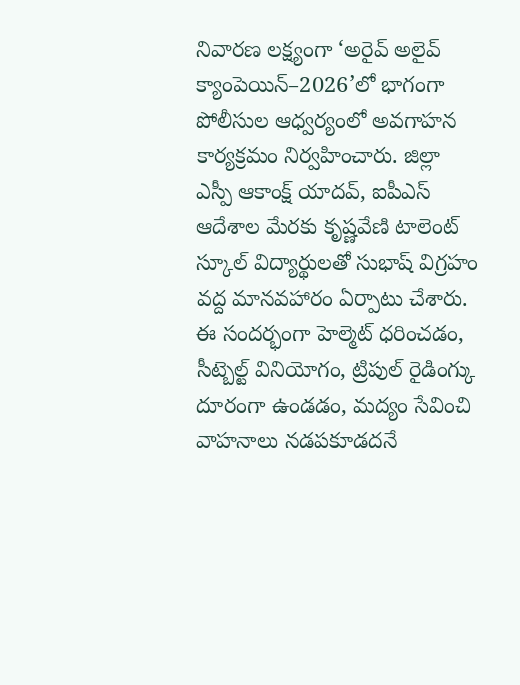నివారణ లక్ష్యంగా ‘అరైవ్ అలైవ్ క్యాంపెయిన్–2026’లో భాగంగా పోలీసుల ఆధ్వర్యంలో అవగాహన కార్యక్రమం నిర్వహించారు. జిల్లా ఎస్పీ ఆకాంక్ష్ యాదవ్, ఐపీఎస్ ఆదేశాల మేరకు కృష్ణవేణి టాలెంట్ స్కూల్ విద్యార్థులతో సుభాష్ విగ్రహం వద్ద మానవహారం ఏర్పాటు చేశారు. ఈ సందర్భంగా హెల్మెట్ ధరించడం, సీట్బెల్ట్ వినియోగం, ట్రిపుల్ రైడింగ్కు దూరంగా ఉండడం, మద్యం సేవించి వాహనాలు నడపకూడదనే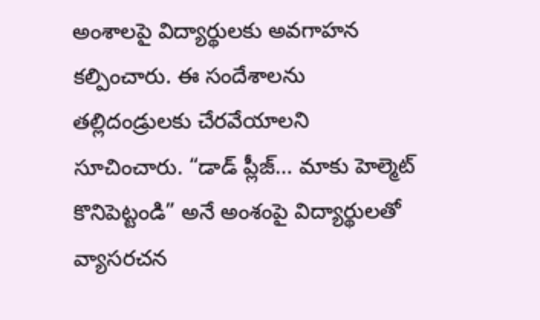అంశాలపై విద్యార్థులకు అవగాహన కల్పించారు. ఈ సందేశాలను తల్లిదండ్రులకు చేరవేయాలని సూచించారు. “డాడ్ ప్లీజ్… మాకు హెల్మెట్ కొనిపెట్టండి” అనే అంశంపై విద్యార్థులతో వ్యాసరచన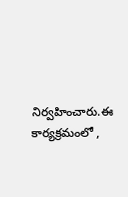నిర్వహించారు.ఈ కార్యక్రమంలో ,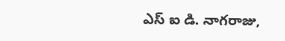ఎస్ ఐ డి. నాగరాజు,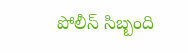పోలీస్ సిబ్బంది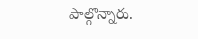పాల్గొన్నారు.